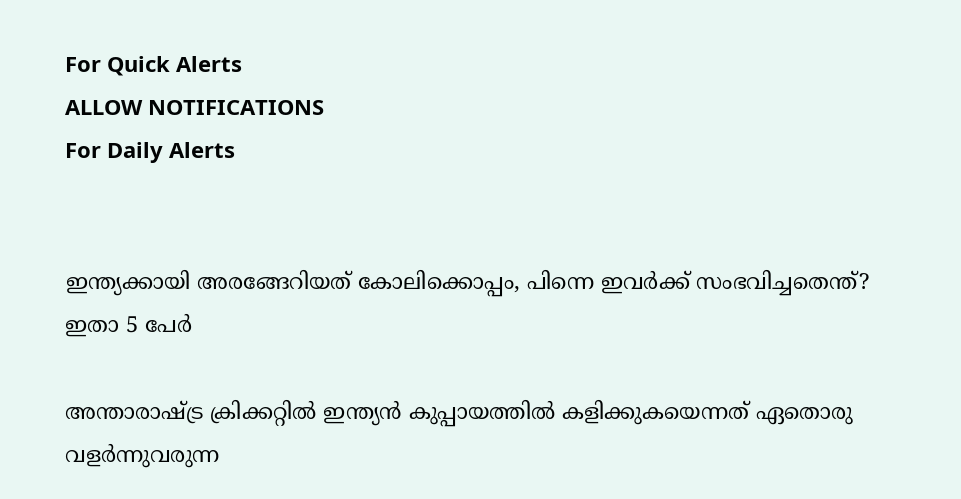For Quick Alerts
ALLOW NOTIFICATIONS
For Daily Alerts


ഇന്ത്യക്കായി അരങ്ങേറിയത് കോലിക്കൊപ്പം, പിന്നെ ഇവര്‍ക്ക് സംഭവിച്ചതെന്ത്? ഇതാ 5 പേര്‍

അന്താരാഷ്ട്ര ക്രിക്കറ്റില്‍ ഇന്ത്യന്‍ കുപ്പായത്തില്‍ കളിക്കുകയെന്നത് ഏതൊരു വളര്‍ന്നുവരുന്ന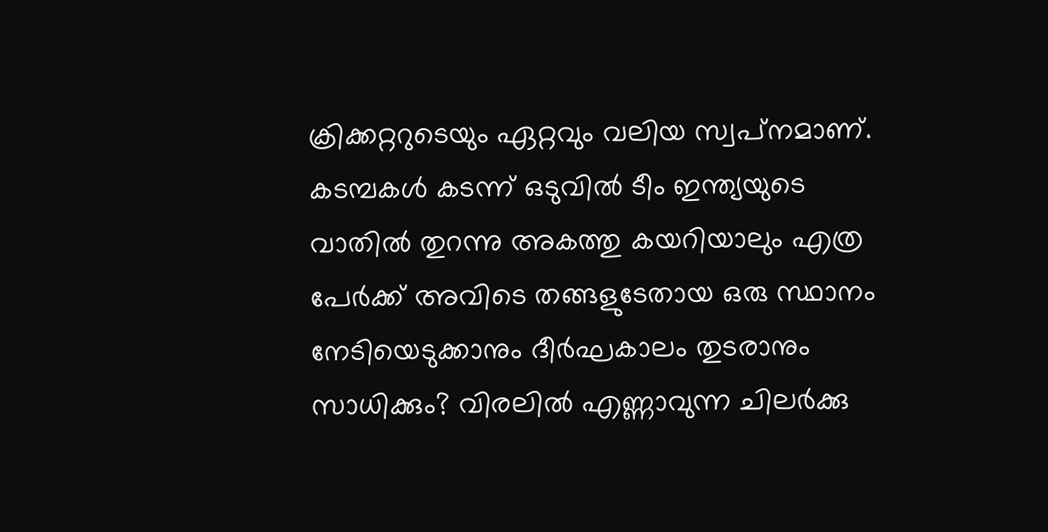ക്രിക്കറ്ററുടെയും ഏറ്റവും വലിയ സ്വപ്‌നമാണ്. കടമ്പകള്‍ കടന്ന് ഒടുവില്‍ ടീം ഇന്ത്യയുടെ വാതില്‍ തുറന്നു അകത്തു കയറിയാലും എത്ര പേര്‍ക്ക് അവിടെ തങ്ങളുടേതായ ഒരു സ്ഥാനം നേടിയെടുക്കാനും ദീര്‍ഘകാലം തുടരാനും സാധിക്കും? വിരലില്‍ എണ്ണാവുന്ന ചിലര്‍ക്കു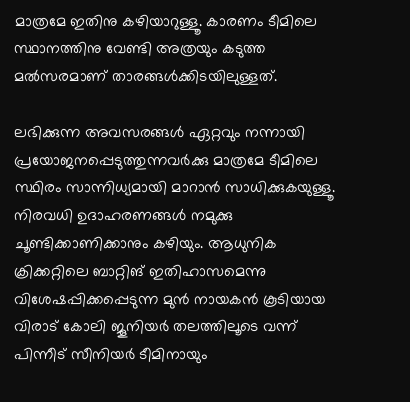മാത്രമേ ഇതിനു കഴിയാറുള്ളൂ. കാരണം ടീമിലെ സ്ഥാനത്തിനു വേണ്ടി അത്രയും കടുത്ത മല്‍സരമാണ് താരങ്ങള്‍ക്കിടയിലുള്ളത്.

ലഭിക്കുന്ന അവസരങ്ങള്‍ ഏറ്റവും നന്നായി പ്രയോജനപ്പെടുത്തുന്നവര്‍ക്കു മാത്രമേ ടീമിലെ സ്ഥിരം സാന്നിധ്യമായി മാറാന്‍ സാധിക്കുകയുള്ളൂ. നിരവധി ഉദാഹരണങ്ങള്‍ നമുക്കു ചൂണ്ടിക്കാണിക്കാനും കഴിയും. ആധുനിക ക്രിക്കറ്റിലെ ബാറ്റിങ് ഇതിഹാസമെന്നു വിശേഷപ്പിക്കപ്പെടുന്ന മുന്‍ നായകന്‍ കൂടിയായ വിരാട് കോലി ജൂനിയര്‍ തലത്തിലൂടെ വന്ന് പിന്നീട് സീനിയര്‍ ടീമിനായും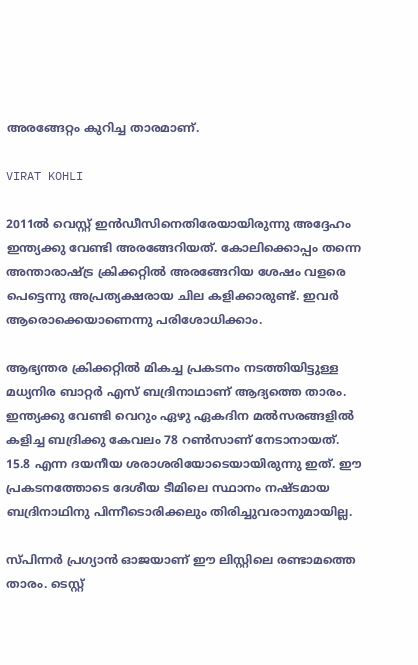അരങ്ങേറ്റം കുറിച്ച താരമാണ്.

VIRAT KOHLI

2011ല്‍ വെസ്റ്റ് ഇന്‍ഡീസിനെതിരേയായിരുന്നു അദ്ദേഹം ഇന്ത്യക്കു വേണ്ടി അരങ്ങേറിയത്. കോലിക്കൊപ്പം തന്നെ അന്താരാഷ്ട്ര ക്രിക്കറ്റില്‍ അരങ്ങേറിയ ശേഷം വളരെ പെട്ടെന്നു അപ്രത്യക്ഷരായ ചില കളിക്കാരുണ്ട്. ഇവര്‍ ആരൊക്കെയാണെന്നു പരിശോധിക്കാം.

ആഭ്യന്തര ക്രിക്കറ്റില്‍ മികച്ച പ്രകടനം നടത്തിയിട്ടുള്ള മധ്യനിര ബാറ്റര്‍ എസ് ബദ്രിനാഥാണ് ആദ്യത്തെ താരം. ഇന്ത്യക്കു വേണ്ടി വെറും ഏഴു ഏകദിന മല്‍സരങ്ങളില്‍ കളിച്ച ബദ്രിക്കു കേവലം 78 റണ്‍സാണ് നേടാനായത്. 15.8 എന്ന ദയനീയ ശരാശരിയോടെയായിരുന്നു ഇത്. ഈ പ്രകടനത്തോടെ ദേശീയ ടീമിലെ സ്ഥാനം നഷ്ടമായ ബദ്രിനാഥിനു പിന്നീടൊരിക്കലും തിരിച്ചുവരാനുമായില്ല.

സ്പിന്നര്‍ പ്രഗ്യാന്‍ ഓജയാണ് ഈ ലിസ്റ്റിലെ രണ്ടാമത്തെ താരം. ടെസ്റ്റ്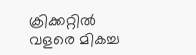ക്രിക്കറ്റില്‍ വളരെ മികച്ച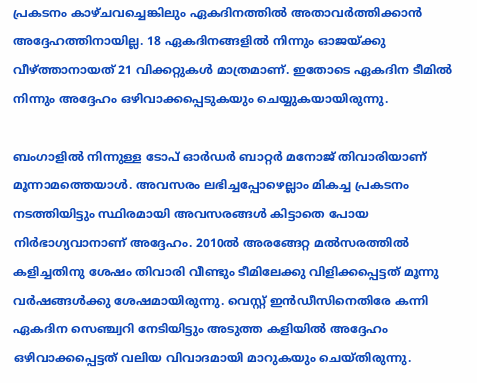പ്രകടനം കാഴ്ചവച്ചെങ്കിലും ഏകദിനത്തില്‍ അതാവര്‍ത്തിക്കാന്‍ അദ്ദേഹത്തിനായില്ല. 18 ഏകദിനങ്ങളില്‍ നിന്നും ഓജയ്ക്കു വീഴ്ത്താനായത് 21 വിക്കറ്റുകള്‍ മാത്രമാണ്. ഇതോടെ ഏകദിന ടീമില്‍ നിന്നും അദ്ദേഹം ഒഴിവാക്കപ്പെടുകയും ചെയ്യുകയായിരുന്നു.

ബംഗാളില്‍ നിന്നുള്ള ടോപ് ഓര്‍ഡര്‍ ബാറ്റര്‍ മനോജ് തിവാരിയാണ് മൂന്നാമത്തെയാള്‍. അവസരം ലഭിച്ചപ്പോഴെല്ലാം മികച്ച പ്രകടനം നടത്തിയിട്ടും സ്ഥിരമായി അവസരങ്ങള്‍ കിട്ടാതെ പോയ നിര്‍ഭാഗ്യവാനാണ് അദ്ദേഹം. 2010ല്‍ അരങ്ങേറ്റ മല്‍സരത്തില്‍ കളിച്ചതിനു ശേഷം തിവാരി വീണ്ടും ടീമിലേക്കു വിളിക്കപ്പെട്ടത് മൂന്നു വര്‍ഷങ്ങള്‍ക്കു ശേഷമായിരുന്നു. വെസ്റ്റ് ഇന്‍ഡീസിനെതിരേ കന്നി ഏകദിന സെഞ്ച്വറി നേടിയിട്ടും അടുത്ത കളിയില്‍ അദ്ദേഹം ഒഴിവാക്കപ്പെട്ടത് വലിയ വിവാദമായി മാറുകയും ചെയ്തിരുന്നു.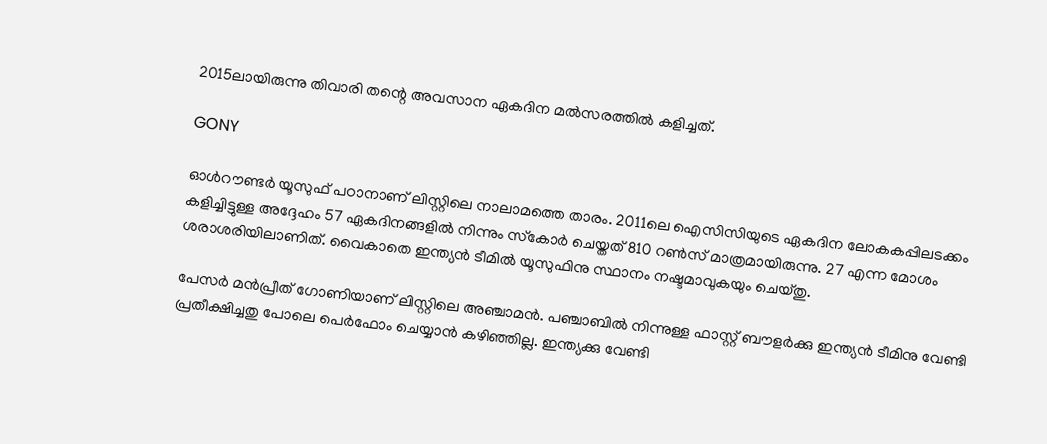2015ലായിരുന്നു തിവാരി തന്റെ അവസാന ഏകദിന മല്‍സരത്തില്‍ കളിച്ചത്.

GONY

ഓള്‍റൗണ്ടര്‍ യൂസുഫ് പഠാനാണ് ലിസ്റ്റിലെ നാലാമത്തെ താരം. 2011ലെ ഐസിസിയുടെ ഏകദിന ലോകകപ്പിലടക്കം കളിച്ചിട്ടുള്ള അദ്ദേഹം 57 ഏകദിനങ്ങളില്‍ നിന്നും സ്‌കോര്‍ ചെയ്തത് 810 റണ്‍സ് മാത്രമായിരുന്നു. 27 എന്ന മോശം ശരാശരിയിലാണിത്. വൈകാതെ ഇന്ത്യന്‍ ടീമില്‍ യൂസുഫിനു സ്ഥാനം നഷ്ടമാവുകയും ചെയ്തു.

പേസര്‍ മന്‍പ്രീത് ഗോണിയാണ് ലിസ്റ്റിലെ അഞ്ചാമന്‍. പഞ്ചാബില്‍ നിന്നുള്ള ഫാസ്റ്റ് ബൗളര്‍ക്കു ഇന്ത്യന്‍ ടീമിനു വേണ്ടി പ്രതീക്ഷിച്ചതു പോലെ പെര്‍ഫോം ചെയ്യാന്‍ കഴിഞ്ഞില്ല. ഇന്ത്യക്കു വേണ്ടി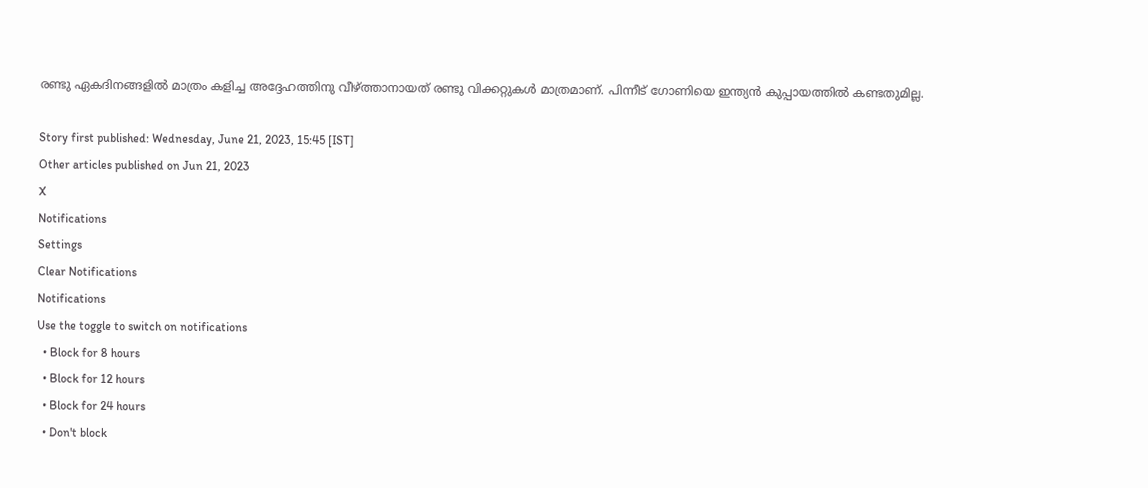രണ്ടു ഏകദിനങ്ങളില്‍ മാത്രം കളിച്ച അദ്ദേഹത്തിനു വീഴ്ത്താനായത് രണ്ടു വിക്കറ്റുകള്‍ മാത്രമാണ്. പിന്നീട് ഗോണിയെ ഇന്ത്യന്‍ കുപ്പായത്തില്‍ കണ്ടതുമില്ല.

Story first published: Wednesday, June 21, 2023, 15:45 [IST]
Other articles published on Jun 21, 2023
X
Notifications
Settings
Clear Notifications
Notifications
Use the toggle to switch on notifications
  • Block for 8 hours
  • Block for 12 hours
  • Block for 24 hours
  • Don't block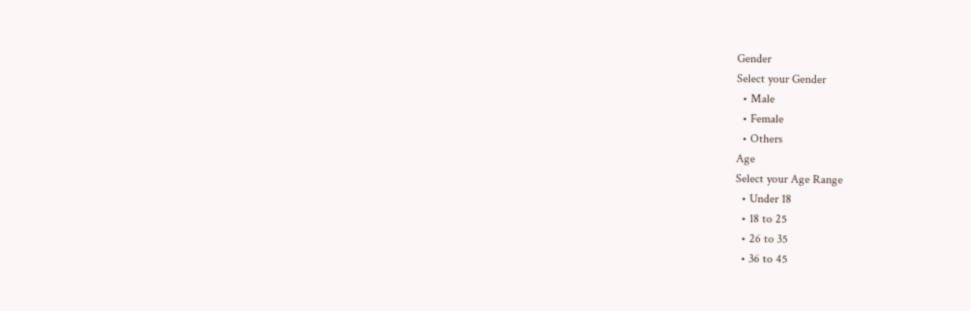Gender
Select your Gender
  • Male
  • Female
  • Others
Age
Select your Age Range
  • Under 18
  • 18 to 25
  • 26 to 35
  • 36 to 45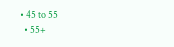• 45 to 55
  • 55+